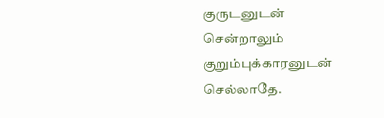குருடனுடன் சென்றாலும் குறும்புக்காரனுடன் செல்லாதே.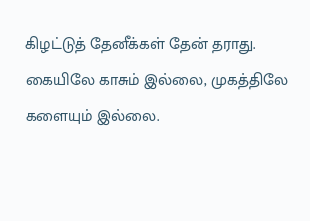கிழட்டுத் தேனீக்கள் தேன் தராது.
கையிலே காசும் இல்லை, முகத்திலே களையும் இல்லை.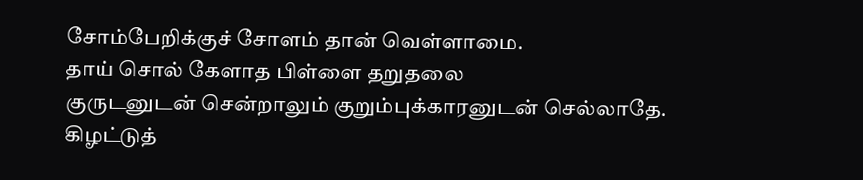சோம்பேறிக்குச் சோளம் தான் வெள்ளாமை.
தாய் சொல் கேளாத பிள்ளை தறுதலை
குருடனுடன் சென்றாலும் குறும்புக்காரனுடன் செல்லாதே.
கிழட்டுத்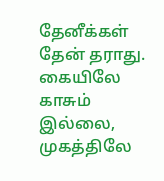தேனீக்கள் தேன் தராது.
கையிலே காசும் இல்லை, முகத்திலே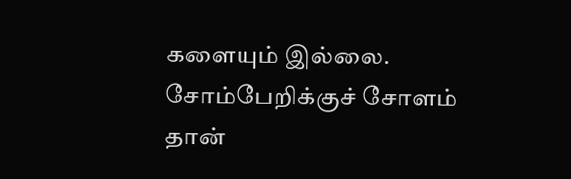களையும் இல்லை.
சோம்பேறிக்குச் சோளம் தான்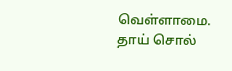வெள்ளாமை.
தாய் சொல்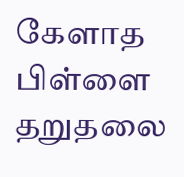கேளாத பிள்ளை தறுதலை